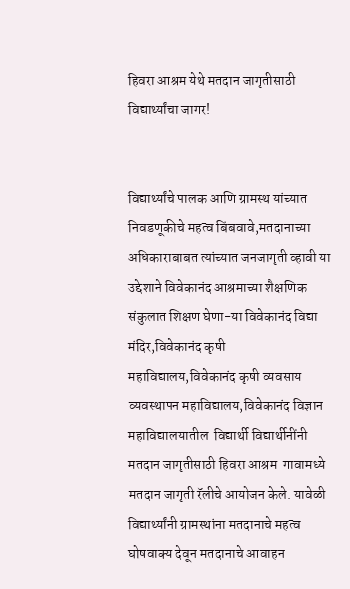हिवरा आश्रम येथे मतदान जागृतीसाठी विद्यार्थ्यांचा जागर!


विद्यार्थ्यांचे पालक आणि ग्रामस्थ यांच्यात निवडणूकीचे महत्व बिंबवावे,मतदानाच्या अधिकाराबाबत त्यांच्यात जनजागृती व्हावी या उद्देशाने विवेकानंद आश्रमाच्या शैक्षणिक संकुलात शिक्षण घेणा-या विवेकानंद विद्या मंदिर,विवेकानंद कृषी महाविद्यालय,विवेकानंद कृषी व्यवसाय व्यवस्थापन महाविद्यालय,विवेकानंद विज्ञान महाविद्यालयातील  विद्यार्थी विद्यार्थीनींनी मतदान जागृतीसाठी हिवरा आश्रम  गावामध्ये मतदान जागृती रॅलीचे आयोजन केले. यावेळी विद्यार्थ्यांनी ग्रामस्थांना मतदानाचे महत्व घोषवाक्य देवून मतदानाचे आवाहन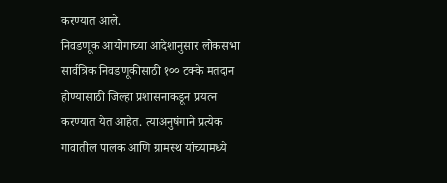करण्यात आले.
निवडणूक आयोगाच्या आदेशानुसार लोकसभा सार्वत्रिक निवडणूकीसाठी १०० टक्के मतदान होण्यासाठी जिल्हा प्रशासनाकडून प्रयत्न करण्यात येत आहेत. त्याअनुषंगाने प्रत्येक गावातील पालक आणि ग्रामस्थ यांच्यामध्ये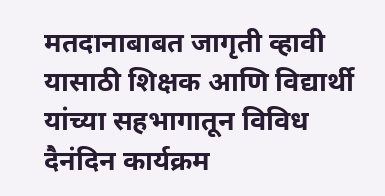मतदानाबाबत जागृती व्हावी यासाठी शिक्षक आणि विद्यार्थी  यांच्या सहभागातून विविध दैनंदिन कार्यक्रम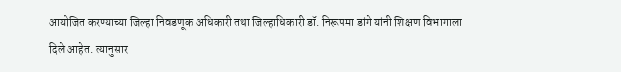आयोजित करण्याच्या जिल्हा निवडणूक अधिकारी तथा जिल्हाधिकारी डॉ. निरूपमा डांगे यांनी शिक्षण विभागाला दिले आहेत. त्यानुसार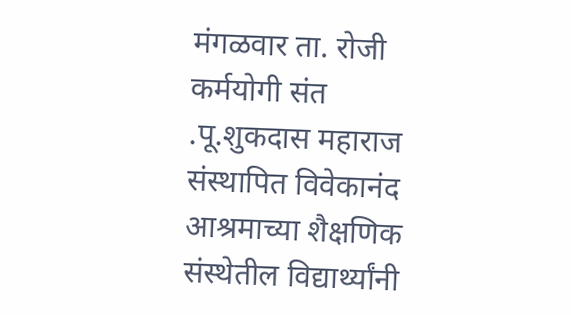मंगळवार ता. रोजी कर्मयोगी संत .पू.शुकदास महाराज संस्थापित विवेकानंद आश्रमाच्या शैक्षणिक संस्थेतील विद्यार्थ्यांनी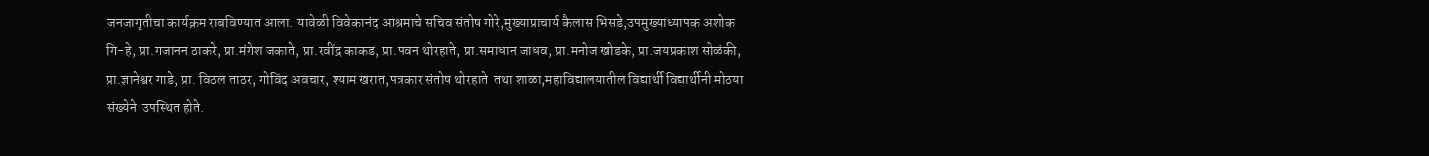जनजागृतीचा कार्यक्रम राबविण्यात आला. यावेळी विवेकानंद आश्रमाचे सचिव संतोष गोरे,मुख्याप्राचार्य कैलास भिसडे,उपमुख्याध्यापक अशोक गि-हे, प्रा.गजानन ठाकरे, प्रा.मंगेश जकाते, प्रा.रवींद्र काकड, प्रा.पवन थोरहाते, प्रा.समाधान जाधव, प्रा.मनोज खोडके, प्रा.जयप्रकाश सोळंकी, प्रा.ज्ञानेश्वर गाडे, प्रा. विठल ताठर, गोविंद अवचार, श्याम खरात,पत्रकार संतोष थोरहाते  तथा शाळा,महाविद्यालयातील विद्यार्थी विद्यार्थीनी मोठया संख्येने  उपस्थित होते.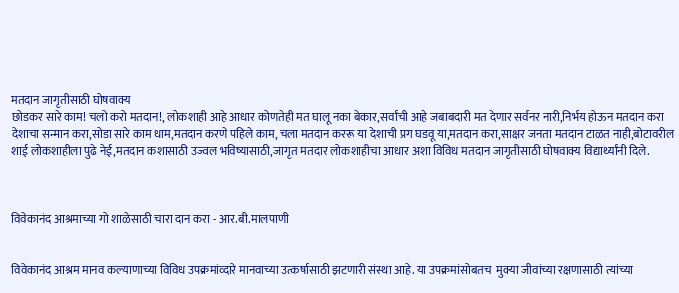मतदान जागृतीसाठी घोषवाक्य
छोडकर सारे काम! चलो करो मतदान!, लोकशाही आहे आधार कोणतेही मत घालू नका बेकार,सर्वांची आहे जबाबदारी मत देणार सर्वनर नारी,निर्भय होऊन मतदान करा देशाचा सन्मान करा,सोडा सारे काम धाम,मतदान करणे पहिले काम, चला मतदान कररू या देशाची प्रग घडवू या,मतदान करा,साक्षर जनता मतदान टाळत नाही,बोटावरील शाई लोकशाहीला पुढे नेई,मतदान कशासाठी उज्वल भविष्यासाठी,जागृत मतदार लोकशाहीचा आधार अशा विविध मतदान जागृतीसाठी घोषवाक्य विद्यार्थ्यांनी दिले.



विवेकानंद आश्रमाच्या गो शाळेसाठी चारा दान करा - आर.बी.मालपाणी


विवेकानंद आश्रम मानव कल्याणाच्या विविध उपक्रमांव्दारे मानवाच्या उत्कर्षासाठी झटणारी संस्था आहे. या उपक्रमांसोबतच  मुक्या जीवांच्या रक्षणासाठी त्यांच्या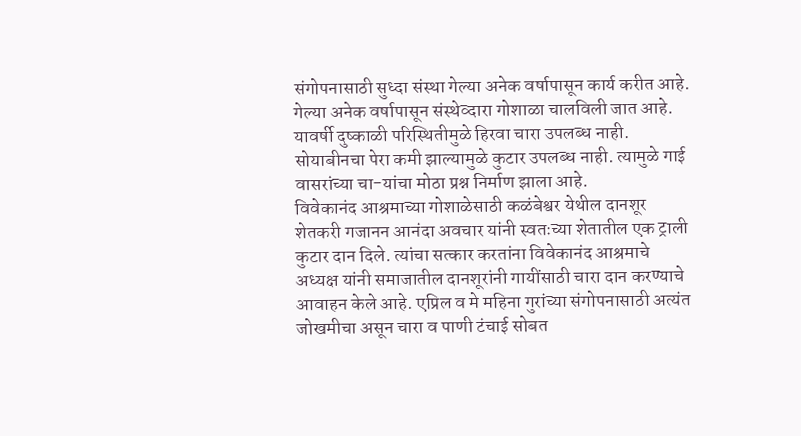संगोपनासाठी सुध्दा संस्था गेल्या अनेक वर्षापासून कार्य करीत आहे. गेल्या अनेक वर्षापासून संस्थेव्दारा गोशाळा चालविली जात आहे. यावर्षी दुष्काळी परिस्थितीमुळे हिरवा चारा उपलब्ध नाही. सोयाबीनचा पेरा कमी झाल्यामुळे कुटार उपलब्ध नाही. त्यामुळे गाई वासरांच्या चा-यांचा मोठा प्रश्न निर्माण झाला आहे.
विवेकानंद आश्रमाच्या गोशाळेसाठी कळंबेश्वर येथील दानशूर शेतकरी गजानन आनंदा अवचार यांनी स्वतःच्या शेतातील एक ट्राली कुटार दान दिले. त्यांचा सत्कार करतांना विवेकानंद आश्रमाचे अध्यक्ष यांनी समाजातील दानशूरांनी गायींसाठी चारा दान करण्याचे आवाहन केले आहे. एप्रिल व मे महिना गुरांच्या संगोपनासाठी अत्यंत जोखमीचा असून चारा व पाणी टंचाई सोबत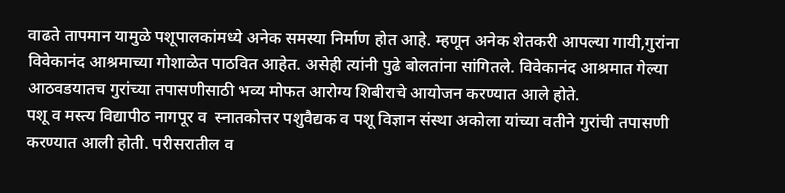वाढते तापमान यामुळे पशूपालकांमध्ये अनेक समस्या निर्माण होत आहे. म्हणून अनेक शेतकरी आपल्या गायी,गुरांना विवेकानंद आश्रमाच्या गोशाळेत पाठवित आहेत. असेही त्यांनी पुढे बोलतांना सांगितले. विवेकानंद आश्रमात गेल्या आठवडयातच गुरांच्या तपासणीसाठी भव्य मोफत आरोग्य शिबीराचे आयोजन करण्यात आले होते.
पशू व मस्त्य विद्यापीठ नागपूर व  स्नातकोत्तर पशुवैद्यक व पशू विज्ञान संस्था अकोला यांच्या वतीने गुरांची तपासणी करण्यात आली होती. परीसरातील व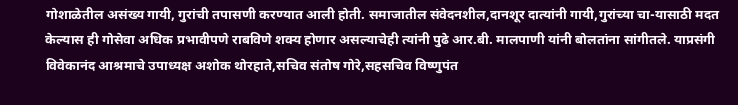गोशाळेतील असंख्य गायी, गुरांची तपासणी करण्यात आली होती. समाजातील संवेदनशील,दानशूर दात्यांनी गायी,गुरांच्या चा-यासाठी मदत केल्यास ही गोसेवा अधिक प्रभावीपणे राबविणे शक्य होणार असल्याचेही त्यांनी पुढे आर.बी. मालपाणी यांनी बोलतांना सांगीतले. याप्रसंगी विवेकानंद आश्रमाचे उपाध्यक्ष अशोक थोरहाते,सचिव संतोष गोरे,सहसचिव विष्णुपंत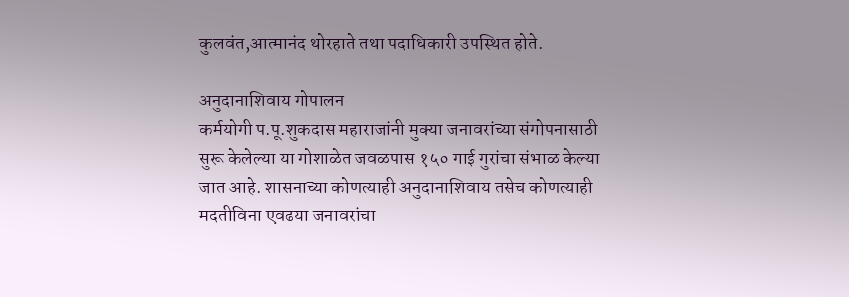कुलवंत,आत्मानंद थोरहाते तथा पदाधिकारी उपस्थित होते.

अनुदानाशिवाय गोपालन
कर्मयोगी प.पू.शुकदास महाराजांनी मुक्या जनावरांच्या संगोपनासाठी सुरू केलेल्या या गोशाळेत जवळपास १५० गाई गुरांचा संभाळ केल्या जात आहे. शासनाच्या कोणत्याही अनुदानाशिवाय तसेच कोणत्याही मदतीविना एवढया जनावरांचा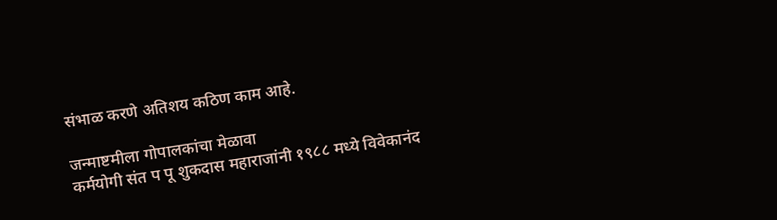संभाळ करणे अतिशय कठिण काम आहे.

जन्माष्टमीला गोपालकांचा मेळावा
कर्मयोगी संत प पू शुकदास महाराजांनी १९८८ मध्ये विवेकानंद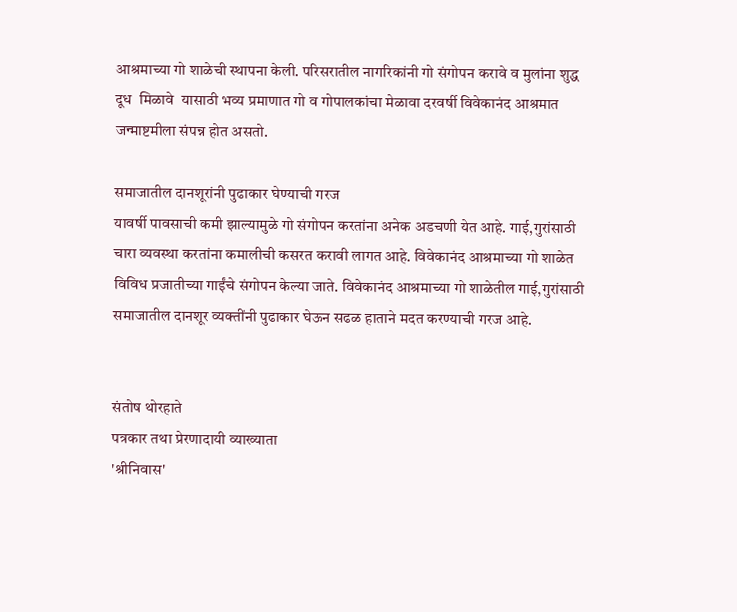आश्रमाच्या गो शाळेची स्थापना केली. परिसरातील नागरिकांनी गो संगोपन करावे व मुलांना शुद्ध दूध  मिळावे  यासाठी भव्य प्रमाणात गो व गोपालकांचा मेळावा दरवर्षी विवेकानंद आश्रमात जन्माष्टमीला संपन्न होत असतो.

समाजातील दानशूरांनी पुढाकार घेण्याची गरज
यावर्षी पावसाची कमी झाल्यामुळे गो संगोपन करतांना अनेक अडचणी येत आहे. गाई,गुरांसाठी चारा व्यवस्था करतांना कमालीची कसरत करावी लागत आहे. विवेकानंद आश्रमाच्या गो शाळेत विविध प्रजातीच्या गाईंचे संगोपन केल्या जाते. विवेकानंद आश्रमाच्या गो शाळेतील गाई,गुरांसाठी समाजातील दानशूर व्यक्तींनी पुढाकार घेऊन सढळ हाताने मदत करण्याची गरज आहे.


संतोष थोरहाते
पत्रकार तथा प्रेरणादायी व्याख्याता
'श्रीनिवास'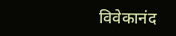विवेकानंद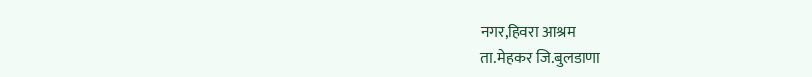नगर,हिवरा आश्रम
ता.मेहकर जि.बुलडाणा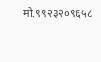मो.९९२३२०९६५८